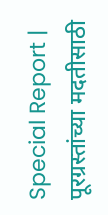Special Report | पूरग्रस्तांच्या मदतीसाठी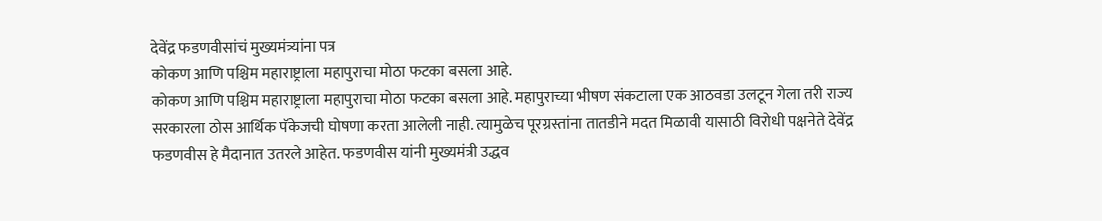देवेंद्र फडणवीसांचं मुख्यमंत्र्यांना पत्र
कोकण आणि पश्चिम महाराष्ट्राला महापुराचा मोठा फटका बसला आहे.
कोकण आणि पश्चिम महाराष्ट्राला महापुराचा मोठा फटका बसला आहे. महापुराच्या भीषण संकटाला एक आठवडा उलटून गेला तरी राज्य सरकारला ठोस आर्थिक पॅकेजची घोषणा करता आलेली नाही. त्यामुळेच पूरग्रस्तांना तातडीने मदत मिळावी यासाठी विरोधी पक्षनेते देवेंद्र फडणवीस हे मैदानात उतरले आहेत. फडणवीस यांनी मुख्यमंत्री उद्धव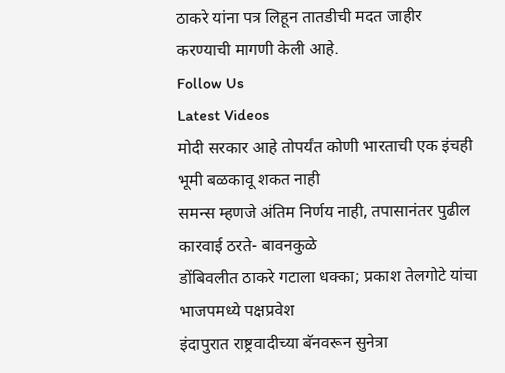ठाकरे यांना पत्र लिहून तातडीची मदत जाहीर करण्याची मागणी केली आहे.
Follow Us
Latest Videos
मोदी सरकार आहे तोपर्यंत कोणी भारताची एक इंचही भूमी बळकावू शकत नाही
समन्स म्हणजे अंतिम निर्णय नाही, तपासानंतर पुढील कारवाई ठरते- बावनकुळे
डोंबिवलीत ठाकरे गटाला धक्का; प्रकाश तेलगोटे यांचा भाजपमध्ये पक्षप्रवेश
इंदापुरात राष्ट्रवादीच्या बॅनवरून सुनेत्रा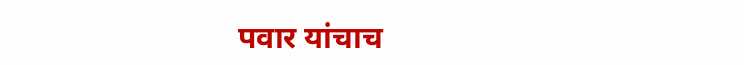पवार यांचाच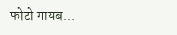फोटो गायब...